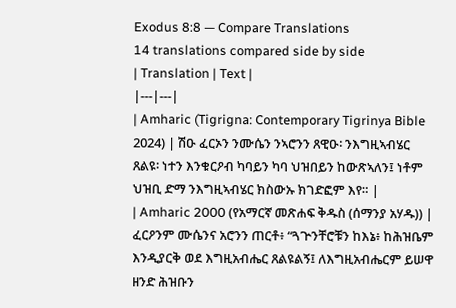Exodus 8:8 — Compare Translations
14 translations compared side by side
| Translation | Text |
|---|---|
| Amharic (Tigrigna: Contemporary Tigrinya Bible 2024) | ሽዑ ፈርኦን ንሙሴን ንኣሮንን ጸዊዑ፡ ንእግዚኣብሄር ጸልዩ፡ ነተን እንቁርዖብ ካባይን ካባ ህዝበይን ከውጽኣለን፤ ነቶም ህዝቢ ድማ ንእግዚኣብሄር ክስውኡ ክገድፎም እየ። |
| Amharic 2000 (የአማርኛ መጽሐፍ ቅዱስ (ሰማንያ አሃዱ)) | ፈርዖንም ሙሴንና አሮንን ጠርቶ፥ “ጓጕንቸሮቹን ከእኔ፥ ከሕዝቤም እንዲያርቅ ወደ እግዚአብሔር ጸልዩልኝ፤ ለእግዚአብሔርም ይሠዋ ዘንድ ሕዝቡን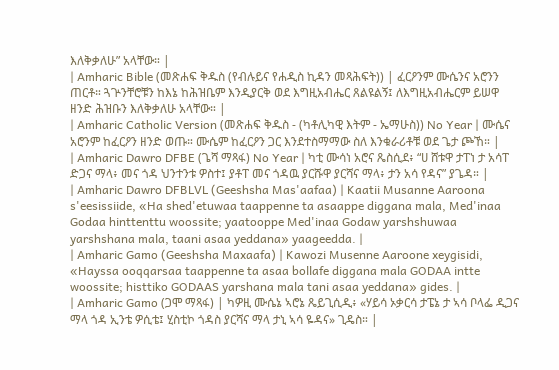እለቅቃለሁ” አላቸው። |
| Amharic Bible (መጽሐፍ ቅዱስ (የብሉይና የሐዲስ ኪዳን መጻሕፍት)) | ፈርዖንም ሙሴንና አሮንን ጠርቶ። ጓጕንቸሮቹን ከእኔ ከሕዝቤም እንዲያርቅ ወደ እግዚአብሔር ጸልዩልኝ፤ ለእግዚአብሔርም ይሠዋ ዘንድ ሕዝቡን እለቅቃለሁ አላቸው። |
| Amharic Catholic Version (መጽሐፍ ቅዱስ - (ካቶሊካዊ እትም - ኤማሁስ)) No Year | ሙሴና አሮንም ከፈርዖን ዘንድ ወጡ። ሙሴም ከፈርዖን ጋር እንደተስማማው ስለ እንቁራሪቶቹ ወደ ጌታ ጮኸ። |
| Amharic Dawro DFBE (ጌሻ ማጻፋ) No Year | ካቲ ሙሳነ አሮና ጼስሲደ፥ “ሀ ሸቱዋ ታፐነ ታ አሳፐ ድጋና ማላ፥ መና ጎዳ ህንተንቱ ዎስተ፤ ያቶፐ መና ጎዳዉ ያርሹዋ ያርሻና ማላ፥ ታን አሳ የዳና” ያጌዳ። |
| Amharic Dawro DFBLVL (Geeshsha Mas'aafaa) | Kaatii Musanne Aaroona s'eesissiide, «Ha shed'etuwaa taappenne ta asaappe diggana mala, Med'inaa Godaa hinttenttu woossite; yaatooppe Med'inaa Godaw yarshshuwaa yarshshana mala, taani asaa yeddana» yaageedda. |
| Amharic Gamo (Geeshsha Maxaafa) | Kawozi Musenne Aaroone xeygisidi, «Hayssa ooqqarsaa taappenne ta asaa bollafe diggana mala GODAA intte woossite; histtiko GODAAS yarshana mala tani asaa yeddana» gides. |
| Amharic Gamo (ጋሞ ማጻፋ) | ካዎዚ ሙሴኔ ኣሮኔ ጼይጊሲዲ፥ «ሃይሳ ኦቃርሳ ታፔኔ ታ ኣሳ ቦላፌ ዲጋና ማላ ጎዳ ኢንቴ ዎሲቴ፤ ሂስቲኮ ጎዳስ ያርሻና ማላ ታኒ ኣሳ ዬዳና» ጊዴስ። |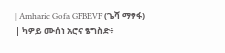| Amharic Gofa GFBEVF (ጌሻ ማፃፋ) | ካዎይ ሙሰነ አሮና ፄግስድ፥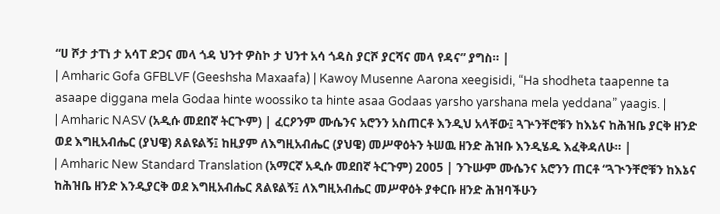“ሀ ሾታ ታፐነ ታ አሳፐ ድጋና መላ ጎዳ ህንተ ዎስኮ ታ ህንተ አሳ ጎዳስ ያርሾ ያርሻና መላ የዳና” ያግስ። |
| Amharic Gofa GFBLVF (Geeshsha Maxaafa) | Kawoy Musenne Aarona xeegisidi, “Ha shodheta taapenne ta asaape diggana mela Godaa hinte woossiko ta hinte asaa Godaas yarsho yarshana mela yeddana” yaagis. |
| Amharic NASV (አዲሱ መደበኛ ትርጒም) | ፈርዖንም ሙሴንና አሮንን አስጠርቶ እንዲህ አላቸው፤ ጓጕንቸሮቹን ከእኔና ከሕዝቤ ያርቅ ዘንድ ወደ እግዚአብሔር (ያህዌ) ጸልዩልኝ፤ ከዚያም ለእግዚአብሔር (ያህዌ) መሥዋዕትን ትሠዉ ዘንድ ሕዝቡ እንዲሄዱ እፈቅዳለሁ። |
| Amharic New Standard Translation (አማርኛ አዲሱ መደበኛ ትርጉም) 2005 | ንጉሡም ሙሴንና አሮንን ጠርቶ “ጓጒንቸሮቹን ከእኔና ከሕዝቤ ዘንድ እንዲያርቅ ወደ እግዚአብሔር ጸልዩልኝ፤ ለእግዚአብሔር መሥዋዕት ያቀርቡ ዘንድ ሕዝባችሁን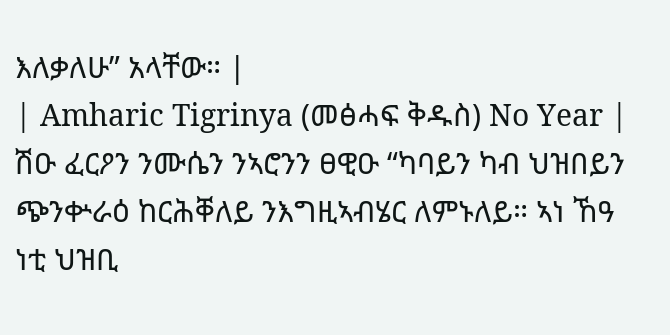እለቃለሁ” አላቸው። |
| Amharic Tigrinya (መፅሓፍ ቅዱስ) No Year | ሽዑ ፈርዖን ንሙሴን ንኣሮንን ፀዊዑ “ካባይን ካብ ህዝበይን ጭንቍራዕ ከርሕቐለይ ንእግዚኣብሄር ለምኑለይ። ኣነ ኸዓ ነቲ ህዝቢ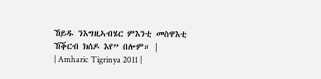ኸይዱ ንእግዚኣብሄር ምእንቲ መስዋእቲ ኸቕርብ ክሰዶ እየ” በሎም። |
| Amharic Tigrinya 2011 |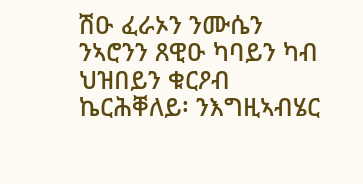ሽዑ ፈራኦን ንሙሴን ንኣሮንን ጸዊዑ ካባይን ካብ ህዝበይን ቁርዖብ ኬርሕቐለይ፡ ንእግዚኣብሄር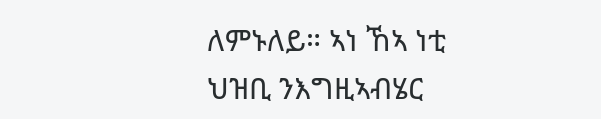ለምኑለይ። ኣነ ኸኣ ነቲ ህዝቢ ንእግዚኣብሄር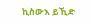ኪስውእ ይኺድ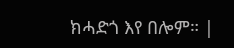ክሓድጎ እየ በሎም። |